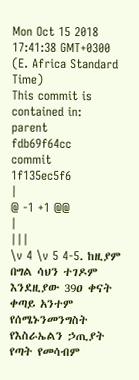Mon Oct 15 2018 17:41:38 GMT+0300 (E. Africa Standard Time)
This commit is contained in:
parent
fdb69f64cc
commit
1f135ec5f6
|
@ -1 +1 @@
|
|||
\v 4 \v 5 4-5. ከዚያም በግል ሳህን ተገዶም እንደዚያው 39ዐ ቀናት ቀጣይ አንተም የሰሜኑንመንግስት የእስራኤልን ኃጢያት የጣት የመሳብም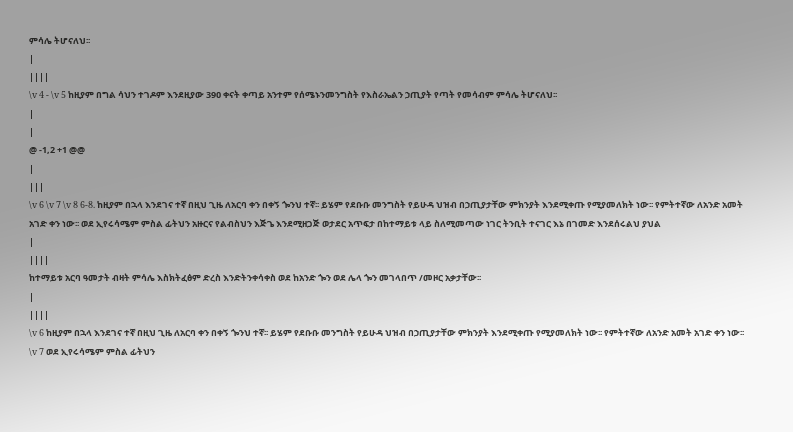ምሳሌ ትሆናለህ፡፡
|
||||
\v 4 - \v 5 ከዚያም በግል ሳህን ተገዶም እንደዚያው 39ዐ ቀናት ቀጣይ አንተም የሰሜኑንመንግስት የእስራኤልን ኃጢያት የጣት የመሳብም ምሳሌ ትሆናለህ፡፡
|
|
@ -1,2 +1 @@
|
|||
\v 6 \v 7 \v 8 6-8. ከዚያም በኋላ እንደገና ተኛ በዚህ ጊዜ ለአርባ ቀን በቀኝ ጐንህ ተኛ፡፡ ይሄም የደቡቡ መንግስት የይሁዳ ህዝብ በኃጢያታቸው ምክንያት እንደሚቀጡ የሚያመለክት ነው፡፡ የምትተኛው ለአንድ አመት አገድ ቀን ነው፡፡ ወደ ኢየሩሳሜም ምስል ፊትህን አዙርና የልብስህን እጅጌ እንደሚዘጋጅ ወታደር አጥፍታ በከተማይቱ ላይ ስለሚመጣው ነገር ትንቢት ተናገር እኔ በገመድ እንደሰሩልህ ያህል
|
||||
ከተማይቱ አርባ ዓመታት ብዛት ምሳሌ እስክትፈፅም ድረስ እንድትንቀሳቀስ ወደ ከአንድ ጐን ወደ ሌላ ጐን መገላበጥ /መዞር አቃታቸው፡፡
|
||||
\v 6 ከዚያም በኋላ እንደገና ተኛ በዚህ ጊዜ ለአርባ ቀን በቀኝ ጐንህ ተኛ፡፡ ይሄም የደቡቡ መንግስት የይሁዳ ህዝብ በኃጢያታቸው ምክንያት እንደሚቀጡ የሚያመለክት ነው፡፡ የምትተኛው ለአንድ አመት አገድ ቀን ነው፡፡ \v 7 ወደ ኢየሩሳሜም ምስል ፊትህን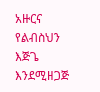አዙርና የልብስህን እጅጌ እንደሚዘጋጅ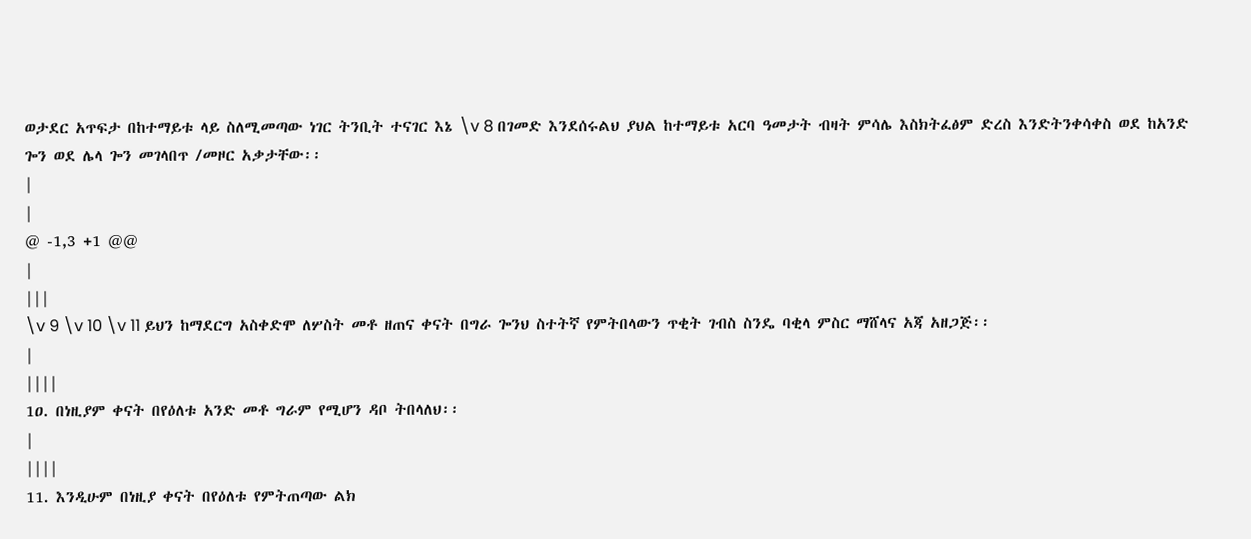ወታደር አጥፍታ በከተማይቱ ላይ ስለሚመጣው ነገር ትንቢት ተናገር እኔ \v 8 በገመድ እንደሰሩልህ ያህል ከተማይቱ አርባ ዓመታት ብዛት ምሳሌ እስክትፈፅም ድረስ እንድትንቀሳቀስ ወደ ከአንድ ጐን ወደ ሌላ ጐን መገላበጥ /መዞር አቃታቸው፡፡
|
|
@ -1,3 +1 @@
|
|||
\v 9 \v 10 \v 11 ይህን ከማደርግ አስቀድሞ ለሦስት መቶ ዘጠና ቀናት በግራ ጐንህ ስተትኛ የምትበላውን ጥቂት ገብስ ስንዴ ባቂላ ምስር ማሸላና አጃ አዘጋጅ፡፡
|
||||
1ዐ. በነዚያም ቀናት በየዕለቱ አንድ መቶ ግራም የሚሆን ዳቦ ትበላለህ፡፡
|
||||
11. እንዲሁም በነዚያ ቀናት በየዕለቱ የምትጠጣው ልክ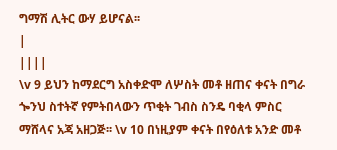ግማሽ ሊትር ውሃ ይሆናል፡፡
|
||||
\v 9 ይህን ከማደርግ አስቀድሞ ለሦስት መቶ ዘጠና ቀናት በግራ ጐንህ ስተትኛ የምትበላውን ጥቂት ገብስ ስንዴ ባቂላ ምስር ማሸላና አጃ አዘጋጅ፡፡ \v 10 በነዚያም ቀናት በየዕለቱ አንድ መቶ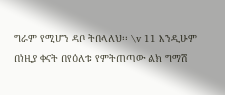ግራም የሚሆን ዳቦ ትበላለህ፡፡ \v 11 እንዲሁም በነዚያ ቀናት በየዕለቱ የምትጠጣው ልክ ግማሽ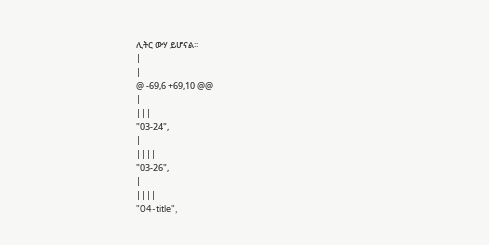ሊትር ውሃ ይሆናል፡፡
|
|
@ -69,6 +69,10 @@
|
|||
"03-24",
|
||||
"03-26",
|
||||
"04-title",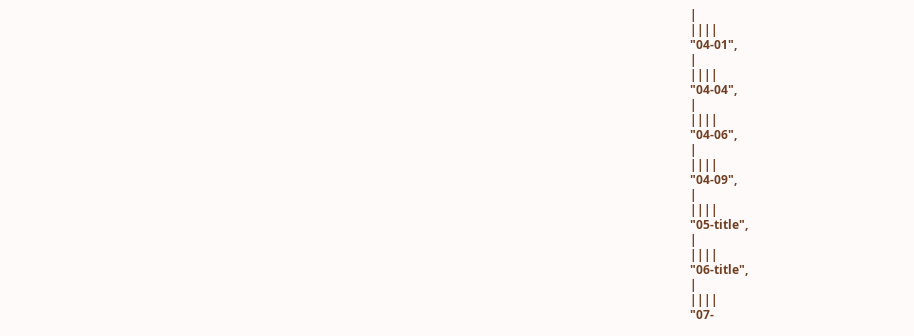|
||||
"04-01",
|
||||
"04-04",
|
||||
"04-06",
|
||||
"04-09",
|
||||
"05-title",
|
||||
"06-title",
|
||||
"07-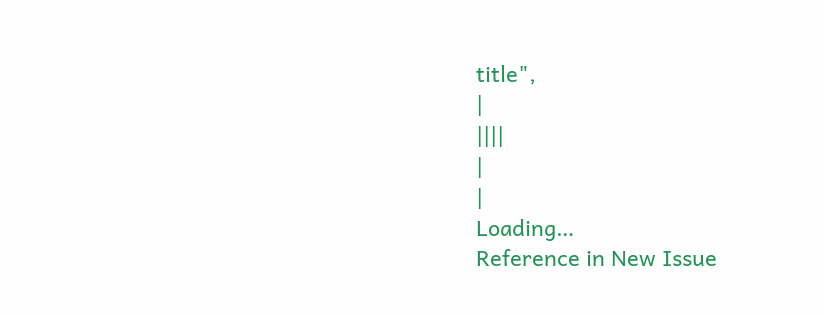title",
|
||||
|
|
Loading…
Reference in New Issue